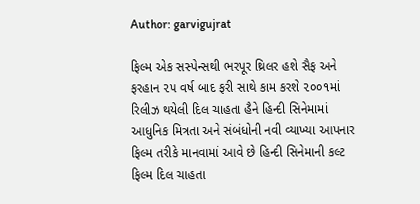Author: garvigujrat

ફિલ્મ એક સસ્પેન્સથી ભરપૂર થ્રિલર હશે સૈફ અને ફરહાન ૨૫ વર્ષ બાદ ફરી સાથે કામ કરશે ૨૦૦૧માં રિલીઝ થયેલી દિલ ચાહતા હૈને હિન્દી સિનેમામાં આધુનિક મિત્રતા અને સંબંધોની નવી વ્યાખ્યા આપનાર ફિલ્મ તરીકે માનવામાં આવે છે હિન્દી સિનેમાની કલ્ટ ફિલ્મ દિલ ચાહતા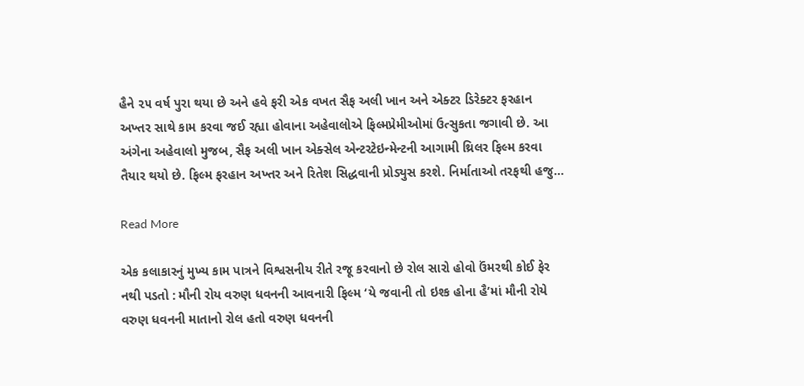હૈને ૨૫ વર્ષ પુરા થયા છે અને હવે ફરી એક વખત સૈફ અલી ખાન અને એક્ટર ડિરેક્ટર ફરહાન અખ્તર સાથે કામ કરવા જઈ રહ્યા હોવાના અહેવાલોએ ફિલ્મપ્રેમીઓમાં ઉત્સુકતા જગાવી છે. આ અંગેના અહેવાલો મુજબ, સૈફ અલી ખાન એક્સેલ એન્ટરટેઇન્મેન્ટની આગામી થ્રિલર ફિલ્મ કરવા તૈયાર થયો છે. ફિલ્મ ફરહાન અખ્તર અને રિતેશ સિદ્ધવાની પ્રોડ્યુસ કરશે. નિર્માતાઓ તરફથી હજુ…

Read More

એક કલાકારનું મુખ્ય કામ પાત્રને વિશ્વસનીય રીતે રજૂ કરવાનો છે રોલ સારો હોવો ઉંમરથી કોઈ ફેર નથી પડતો : મૌની રોય વરુણ ધવનની આવનારી ફિલ્મ ‘યે જવાની તો ઇશ્ક હોના હૈ’માં મૌની રોયે વરુણ ધવનની માતાનો રોલ હતો વરુણ ધવનની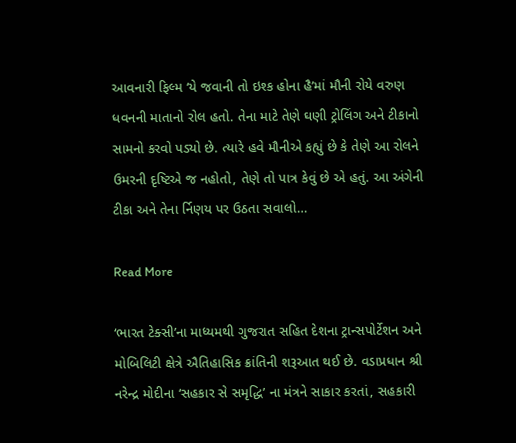આવનારી ફિલ્મ ‘યે જવાની તો ઇશ્ક હોના હૈ’માં મૌની રોયે વરુણ ધવનની માતાનો રોલ હતો. તેના માટે તેણે ઘણી ટ્રોલિંગ અને ટીકાનો સામનો કરવો પડ્યો છે. ત્યારે હવે મૌનીએ કહ્યું છે કે તેણે આ રોલને ઉમરની દૃષ્ટિએ જ નહોતો, તેણે તો પાત્ર કેવું છે એ હતું. આ અંગેની ટીકા અને તેના ર્નિણય પર ઉઠતા સવાલો…

Read More

‘ભારત ટેક્સી’ના માધ્યમથી ગુજરાત સહિત દેશના ટ્રાન્સપોર્ટેશન અને મોબિલિટી ક્ષેત્રે ઐતિહાસિક ક્રાંતિની શરૂઆત થઈ છે. વડાપ્રધાન શ્રી નરેન્દ્ર મોદીના ‘સહકાર સે સમૃદ્ધિ’ ના મંત્રને સાકાર કરતાં, સહકારી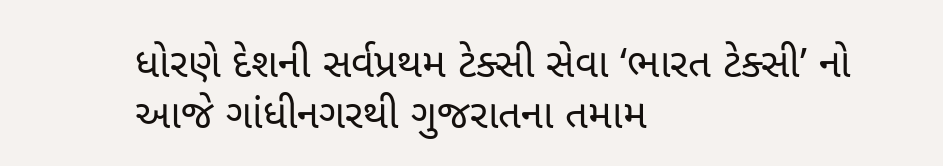ધોરણે દેશની સર્વપ્રથમ ટેક્સી સેવા ‘ભારત ટેક્સી’ નો આજે ગાંધીનગરથી ગુજરાતના તમામ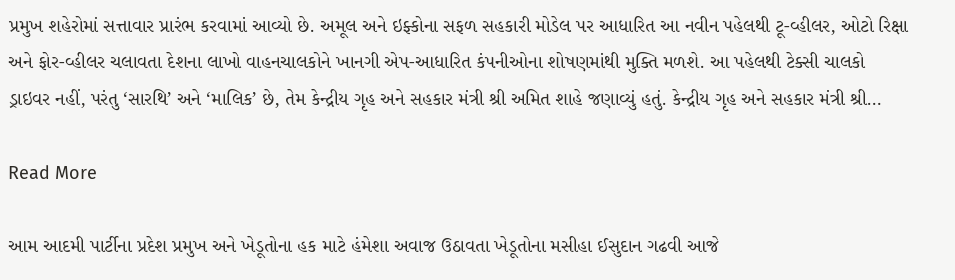પ્રમુખ શહેરોમાં સત્તાવાર પ્રારંભ કરવામાં આવ્યો છે. અમૂલ અને ઇફ્કોના સફળ સહકારી મોડેલ પર આધારિત આ નવીન પહેલથી ટૂ-વ્હીલર, ઓટો રિક્ષા અને ફોર-વ્હીલર ચલાવતા દેશના લાખો વાહનચાલકોને ખાનગી એપ-આધારિત કંપનીઓના શોષણમાંથી મુક્તિ મળશે. આ પહેલથી ટેક્સી ચાલકો ડ્રાઇવર નહીં, પરંતુ ‘સારથિ’ અને ‘માલિક’ છે, તેમ કેન્દ્રીય ગૃહ અને સહકાર મંત્રી શ્રી અમિત શાહે જણાવ્યું હતું. કેન્દ્રીય ગૃહ અને સહકાર મંત્રી શ્રી…

Read More

આમ આદમી પાર્ટીના પ્રદેશ પ્રમુખ અને ખેડૂતોના હક માટે હંમેશા અવાજ ઉઠાવતા ખેડૂતોના મસીહા ઈસુદાન ગઢવી આજે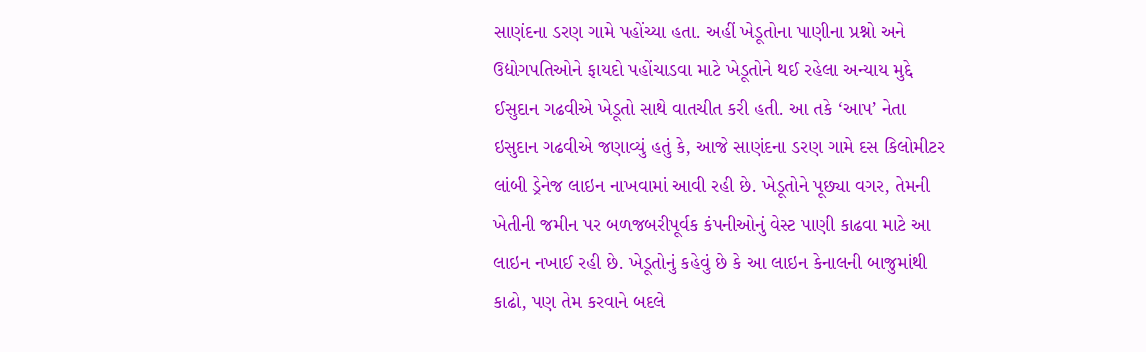સાણંદના ડરણ ગામે પહોંચ્યા હતા. અહીં ખેડૂતોના પાણીના પ્રશ્નો અને ઉદ્યોગપતિઓને ફાયદો પહોંચાડવા માટે ખેડૂતોને થઈ રહેલા અન્યાય મુદ્દે ઈસુદાન ગઢવીએ ખેડૂતો સાથે વાતચીત કરી હતી. આ તકે ‘આપ’ નેતા ઇસુદાન ગઢવીએ જણાવ્યું હતું કે, આજે સાણંદના ડરણ ગામે દસ કિલોમીટર લાંબી ડ્રેનેજ લાઇન નાખવામાં આવી રહી છે. ખેડૂતોને પૂછ્યા વગર, તેમની ખેતીની જમીન પર બળજબરીપૂર્વક કંપનીઓનું વેસ્ટ પાણી કાઢવા માટે આ લાઇન નખાઈ રહી છે. ખેડૂતોનું કહેવું છે કે આ લાઇન કેનાલની બાજુમાંથી કાઢો, પણ તેમ કરવાને બદલે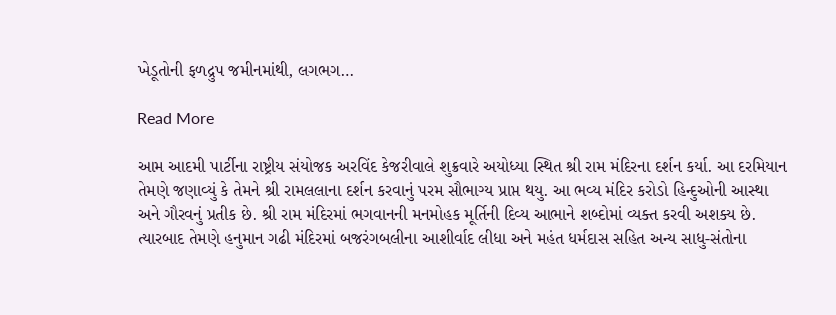ખેડૂતોની ફળદ્રુપ જમીનમાંથી, લગભગ…

Read More

આમ આદમી પાર્ટીના રાષ્ટ્રીય સંયોજક અરવિંદ કેજરીવાલે શુક્રવારે અયોધ્યા સ્થિત શ્રી રામ મંદિરના દર્શન કર્યા. આ દરમિયાન તેમણે જણાવ્યું કે તેમને શ્રી રામલલાના દર્શન કરવાનું પરમ સૌભાગ્ય પ્રાપ્ત થયુ. આ ભવ્ય મંદિર કરોડો હિન્દુઓની આસ્થા અને ગૌરવનું પ્રતીક છે. શ્રી રામ મંદિરમાં ભગવાનની મનમોહક મૂર્તિની દિવ્ય આભાને શબ્દોમાં વ્યક્ત કરવી અશક્ય છે. ત્યારબાદ તેમણે હનુમાન ગઢી મંદિરમાં બજરંગબલીના આશીર્વાદ લીધા અને મહંત ધર્મદાસ સહિત અન્ય સાધુ-સંતોના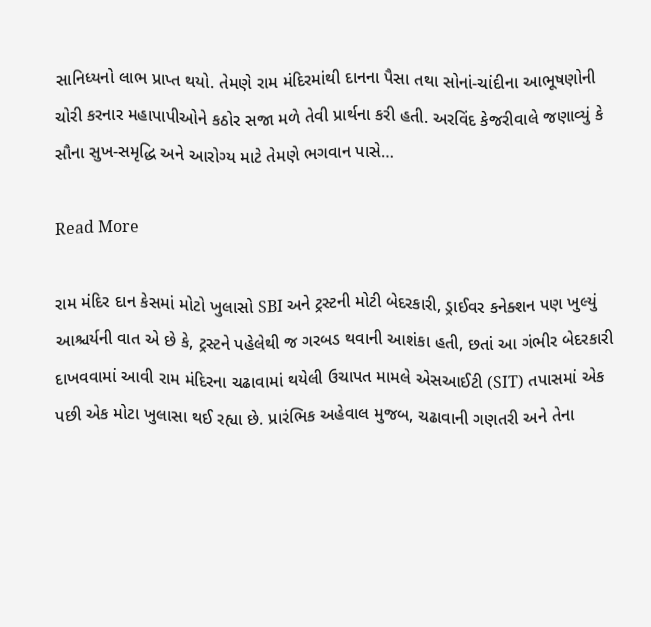સાનિધ્યનો લાભ પ્રાપ્ત થયો. તેમણે રામ મંદિરમાંથી દાનના પૈસા તથા સોનાં-ચાંદીના આભૂષણોની ચોરી કરનાર મહાપાપીઓને કઠોર સજા મળે તેવી પ્રાર્થના કરી હતી. અરવિંદ કેજરીવાલે જણાવ્યું કે સૌના સુખ-સમૃદ્ધિ અને આરોગ્ય માટે તેમણે ભગવાન પાસે…

Read More

રામ મંદિર દાન કેસમાં મોટો ખુલાસો SBI અને ટ્રસ્ટની મોટી બેદરકારી, ડ્રાઈવર કનેક્શન પણ ખુલ્યું આશ્ચર્યની વાત એ છે કે, ટ્રસ્ટને પહેલેથી જ ગરબડ થવાની આશંકા હતી, છતાં આ ગંભીર બેદરકારી દાખવવામાં આવી રામ મંદિરના ચઢાવામાં થયેલી ઉચાપત મામલે એસઆઈટી (SIT) તપાસમાં એક પછી એક મોટા ખુલાસા થઈ રહ્યા છે. પ્રારંભિક અહેવાલ મુજબ, ચઢાવાની ગણતરી અને તેના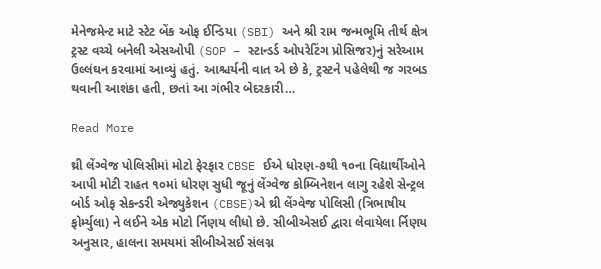મેનેજમેન્ટ માટે સ્ટેટ બેંક ઓફ ઈન્ડિયા (SBI) અને શ્રી રામ જન્મભૂમિ તીર્થ ક્ષેત્ર ટ્રસ્ટ વચ્ચે બનેલી એસઓપી (SOP – સ્ટાન્ડર્ડ ઓપરેટિંગ પ્રોસિજર)નું સરેઆમ ઉલ્લંઘન કરવામાં આવ્યું હતું. આશ્ચર્યની વાત એ છે કે, ટ્રસ્ટને પહેલેથી જ ગરબડ થવાની આશંકા હતી, છતાં આ ગંભીર બેદરકારી…

Read More

થ્રી લેંગ્વેજ પોલિસીમાં મોટો ફેરફાર CBSE ઈએ ધોરણ-૭થી ૧૦ના વિદ્યાર્થીઓને આપી મોટી રાહત ૧૦માં ધોરણ સુધી જૂનું લેંગ્વેજ કોમ્બિનેશન લાગુ રહેશે સેન્ટ્રલ બોર્ડ ઓફ સેકન્ડરી એજ્યુકેશન (CBSE)એ થ્રી લેંગ્વેજ પોલિસી (ત્રિભાષીય ફોર્મ્યુલા) ને લઈને એક મોટો ર્નિણય લીધો છે. સીબીએસઈ દ્વારા લેવાયેલા ર્નિણય અનુસાર, હાલના સમયમાં સીબીએસઈ સંલગ્ન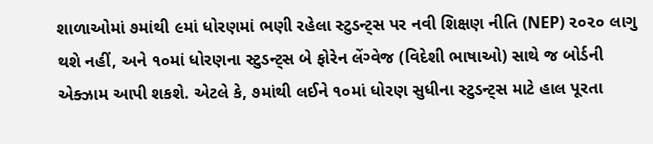શાળાઓમાં ૭માંથી ૯માં ધોરણમાં ભણી રહેલા સ્ટુડન્ટ્સ પર નવી શિક્ષણ નીતિ (NEP) ૨૦૨૦ લાગુ થશે નહીં, અને ૧૦માં ધોરણના સ્ટુડન્ટ્સ બે ફોરેન લેંગ્વેજ (વિદેશી ભાષાઓ) સાથે જ બોર્ડની એક્ઝામ આપી શકશે. એટલે કે, ૭માંથી લઈને ૧૦માં ધોરણ સુધીના સ્ટુડન્ટ્સ માટે હાલ પૂરતા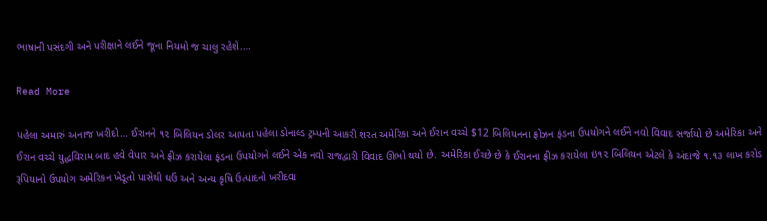ભાષાની પસંદગી અને પરીક્ષાને લઈને જૂના નિયમો જ ચાલુ રહેશે.…

Read More

પહેલા અમારું અનાજ ખરીદો… ઈરાનને ૧૨ બિલિયન ડોલર આપતા પહેલા ડોનાલ્ડ ટ્રમ્પની આકરી શરત અમેરિકા અને ઈરાન વચ્ચે $12 બિલિયનના ફ્રોઝન ફંડના ઉપયોગને લઈને નવો વિવાદ સર્જાયો છે અમેરિકા અને ઈરાન વચ્ચે યુદ્ધવિરામ બાદ હવે વેપાર અને ફ્રીઝ કરાયેલા ફંડના ઉપયોગને લઈને એક નવો રાજદ્વારી વિવાદ ઊભો થયો છે. અમેરિકા ઈચ્છે છે કે ઈરાનના ફ્રીઝ કરાયેલા ઇં૧૨ બિલિયન એટલે કે અંદાજે ૧.૧૩ લાખ કરોડ રૂપિયાનો ઉપયોગ અમેરિકન ખેડૂતો પાસેથી ઘઉં અને અન્ય કૃષિ ઉત્પાદનો ખરીદવા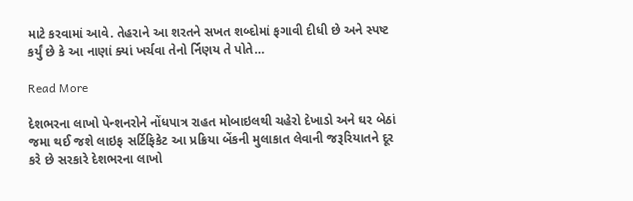માટે કરવામાં આવે. તેહરાને આ શરતને સખત શબ્દોમાં ફગાવી દીધી છે અને સ્પષ્ટ કર્યું છે કે આ નાણાં ક્યાં ખર્ચવા તેનો ર્નિણય તે પોતે…

Read More

દેશભરના લાખો પેન્શનરોને નોંધપાત્ર રાહત મોબાઇલથી ચહેરો દેખાડો અને ઘર બેઠાં જમા થઈ જશે લાઇફ સર્ટિફિકેટ આ પ્રક્રિયા બેંકની મુલાકાત લેવાની જરૂરિયાતને દૂર કરે છે સરકારે દેશભરના લાખો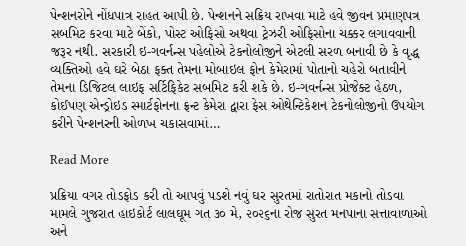પેન્શનરોને નોંધપાત્ર રાહત આપી છે. પેન્શનને સક્રિય રાખવા માટે હવે જીવન પ્રમાણપત્ર સબમિટ કરવા માટે બેંકો, પોસ્ટ ઓફિસો અથવા ટ્રેઝરી ઓફિસોના ચક્કર લગાવવાની જરૂર નથી. સરકારી ઇ-ગવર્નન્સ પહેલોએ ટેકનોલોજીને એટલી સરળ બનાવી છે કે વૃદ્ધ વ્યક્તિઓ હવે ઘરે બેઠા ફક્ત તેમના મોબાઇલ ફોન કેમેરામાં પોતાનો ચહેરો બતાવીને તેમના ડિજિટલ લાઇફ સર્ટિફિકેટ સબમિટ કરી શકે છે. ઇ-ગવર્નન્સ પ્રોજેક્ટ હેઠળ, કોઈપણ એન્ડ્રોઇડ સ્માર્ટફોનના ફ્રન્ટ કેમેરા દ્વારા ફેસ ઓથેન્ટિકેશન ટેકનોલોજીનો ઉપયોગ કરીને પેન્શનરની ઓળખ ચકાસવામાં…

Read More

પ્રક્રિયા વગર તોડફોડ કરી તો આપવું પડશે નવું ઘર સુરતમાં રાતોરાત મકાનો તોડવા મામલે ગુજરાત હાઇકોર્ટ લાલઘૂમ ગત ૩૦ મે, ૨૦૨૬ના રોજ સુરત મનપાના સત્તાવાળાઓ અને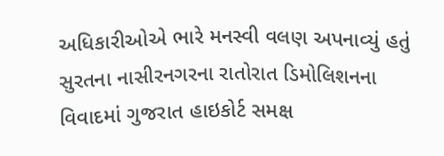અધિકારીઓએ ભારે મનસ્વી વલણ અપનાવ્યું હતું સુરતના નાસીરનગરના રાતોરાત ડિમોલિશનના વિવાદમાં ગુજરાત હાઇકોર્ટ સમક્ષ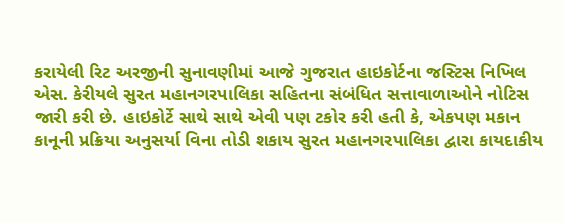કરાયેલી રિટ અરજીની સુનાવણીમાં આજે ગુજરાત હાઇકોર્ટના જસ્ટિસ નિખિલ એસ. કેરીયલે સુરત મહાનગરપાલિકા સહિતના સંબંધિત સત્તાવાળાઓને નોટિસ જારી કરી છે. હાઇકોર્ટે સાથે સાથે એવી પણ ટકોર કરી હતી કે, એકપણ મકાન કાનૂની પ્રક્રિયા અનુસર્યા વિના તોડી શકાય સુરત મહાનગરપાલિકા દ્વારા કાયદાકીય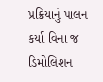પ્રક્રિયાનું પાલન કર્યા વિના જ ડિમોલિશન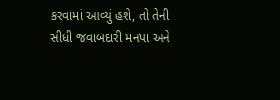કરવામાં આવ્યું હશે, તો તેની સીધી જવાબદારી મનપા અને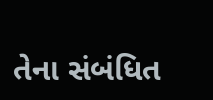તેના સંબંધિત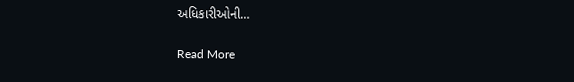અધિકારીઓની…

Read More